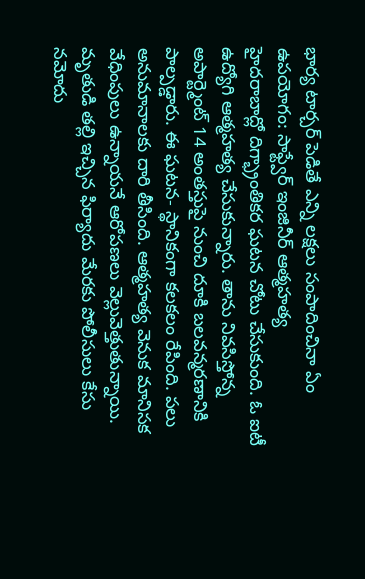భార్య టార్చర్ పెడితే ఎన్ని లక్షలు సంపాదించినా ఏం ఉపయోగం: సాఫ్ట్వేర్ ఇంజినీర్ ఆత్మహత్య
హైదరాబాద్లో దిగ్భ్రాంతికర ఘటన చోటు చేసుకుంది. ఓ ఐటీ ఉద్యోగి ఆత్మహత్య చేసుకున్నారు. తాను నివసిస్తోన్న అపార్ట్మెంట్ 14 అంతస్తుపై నుంచి దూకి బలవన్మరణానికి పాల్పడ్డారు. ఈ ఘటన- స్థానికంగా కలకలం రేపింది. పలు అనుమానాలకు దారి తీసింది. ఆత్మహత్య వెనుక మానిసక వేధింపులు ఉన్నాయనే ఆరోపణలు వెల్లువెత్తుతున్నాయి. మృతుడి తల్లి ఇచ్చిన ఫిర్యాదు మేరకు పోలీసులు కేసు నమోదు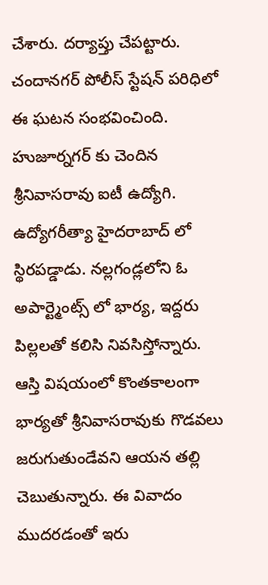చేశారు. దర్యాప్తు చేపట్టారు.
చందానగర్ పోలీస్ స్టేషన్ పరిధిలో ఈ ఘటన సంభవించింది. హుజూర్నగర్ కు చెందిన శ్రీనివాసరావు ఐటీ ఉద్యోగి. ఉద్యోగరీత్యా హైదరాబాద్ లో స్థిరపడ్డాడు. నల్లగండ్లలోని ఓ అపార్ట్మెంట్స్ లో భార్య, ఇద్దరు పిల్లలతో కలిసి నివసిస్తోన్నారు. ఆస్తి విషయంలో కొంతకాలంగా భార్యతో శ్రీనివాసరావుకు గొడవలు జరుగుతుండేవని ఆయన తల్లి చెబుతున్నారు. ఈ వివాదం ముదరడంతో ఇరు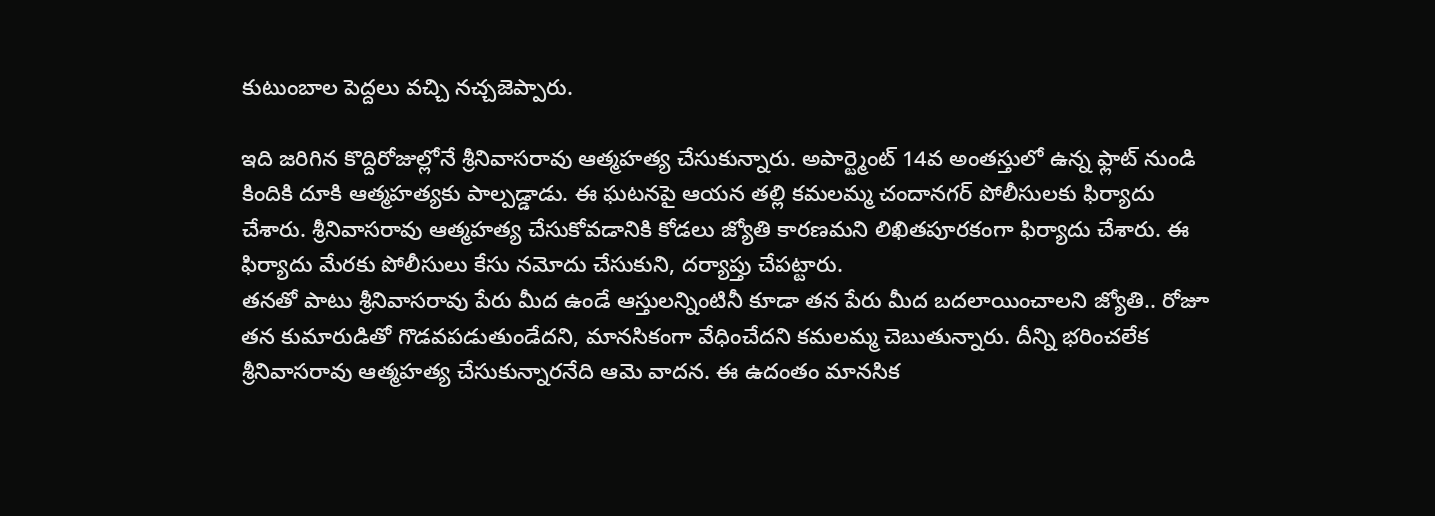కుటుంబాల పెద్దలు వచ్చి నచ్చజెప్పారు.

ఇది జరిగిన కొద్దిరోజుల్లోనే శ్రీనివాసరావు ఆత్మహత్య చేసుకున్నారు. అపార్ట్మెంట్ 14వ అంతస్తులో ఉన్న ఫ్లాట్ నుండి కిందికి దూకి ఆత్మహత్యకు పాల్పడ్డాడు. ఈ ఘటనపై ఆయన తల్లి కమలమ్మ చందానగర్ పోలీసులకు ఫిర్యాదు చేశారు. శ్రీనివాసరావు ఆత్మహత్య చేసుకోవడానికి కోడలు జ్యోతి కారణమని లిఖితపూరకంగా ఫిర్యాదు చేశారు. ఈ ఫిర్యాదు మేరకు పోలీసులు కేసు నమోదు చేసుకుని, దర్యాప్తు చేపట్టారు.
తనతో పాటు శ్రీనివాసరావు పేరు మీద ఉండే ఆస్తులన్నింటినీ కూడా తన పేరు మీద బదలాయించాలని జ్యోతి.. రోజూ తన కుమారుడితో గొడవపడుతుండేదని, మానసికంగా వేధించేదని కమలమ్మ చెబుతున్నారు. దీన్ని భరించలేక శ్రీనివాసరావు ఆత్మహత్య చేసుకున్నారనేది ఆమె వాదన. ఈ ఉదంతం మానసిక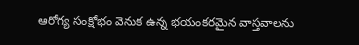ఆరోగ్య సంక్షోభం వెనుక ఉన్న భయంకరమైన వాస్తవాలను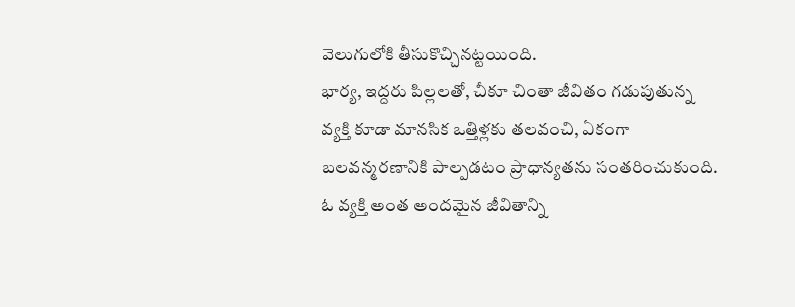వెలుగులోకి తీసుకొచ్చినట్టయింది.
భార్య, ఇద్దరు పిల్లలతో, చీకూ చింతా జీవితం గడుపుతున్న వ్యక్తి కూడా మానసిక ఒత్తిళ్లకు తలవంచి, ఏకంగా బలవన్మరణానికి పాల్పడటం ప్రాధాన్యతను సంతరించుకుంది. ఓ వ్యక్తి అంత అందమైన జీవితాన్ని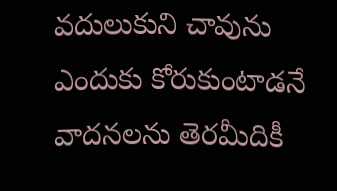వదులుకుని చావును ఎందుకు కోరుకుంటాడనే వాదనలను తెరమీదికీ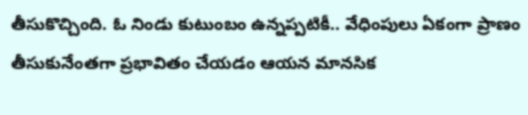తీసుకొచ్చింది. ఓ నిండు కుటుంబం ఉన్నప్పటికీ.. వేధింపులు ఏకంగా ప్రాణం తీసుకునేంతగా ప్రభావితం చేయడం ఆయన మానసిక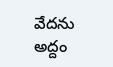వేదను అద్దం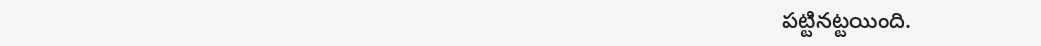పట్టినట్టయింది.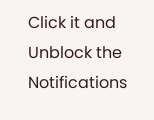Click it and Unblock the Notifications